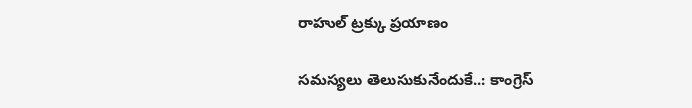రాహుల్‌ ‌ట్రక్కు ప్రయాణం

సమస్యలు తెలుసుకునేందుకే..: కాంగ్రెస్‌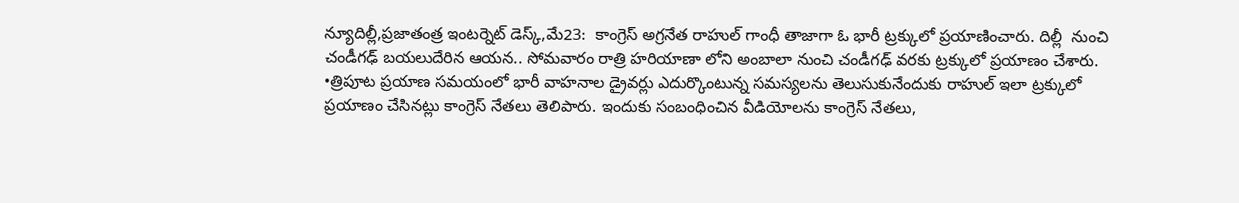న్యూదిల్లీ,ప్రజాతంత్ర ఇంటర్నెట్‌ ‌డెస్క్,మే23:  కాంగ్రెస్‌ అ‌గ్రనేత రాహుల్‌ ‌గాంధీ తాజాగా ఓ భారీ ట్రక్కులో ప్రయాణించారు. దిల్లీ  నుంచి చండీగఢ్‌ ‌బయలుదేరిన ఆయన.. సోమవారం రాత్రి హరియాణా లోని అంబాలా నుంచి చండీగఢ్‌ ‌వరకు ట్రక్కులో ప్రయాణం చేశారు.  •త్రిపూట ప్రయాణ సమయంలో భారీ వాహనాల డ్రైవర్లు ఎదుర్కొంటున్న సమస్యలను తెలుసుకునేందుకు రాహుల్‌ ఇలా ట్రక్కులో ప్రయాణం చేసినట్లు కాంగ్రెస్‌ ‌నేతలు తెలిపారు. ఇందుకు సంబంధించిన వీడియోలను కాంగ్రెస్‌ ‌నేతలు,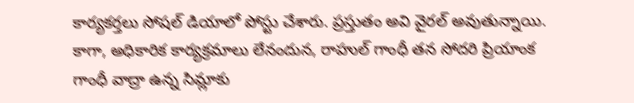కార్యకర్తలు సోషల్‌ ‌డియాలో పోస్టు చేశారు. ప్రస్తుతం అవి వైరల్‌ అవుతున్నాయి. కాగా, అధికారిక కార్యక్రమాలు లేనందున, రాహుల్‌ ‌గాంధీ తన సోదరి ప్రియాంక గాంధీ వాద్రా ఉన్న సిమ్లాకు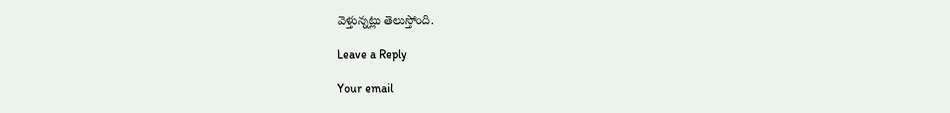వెళ్తున్నట్లు తెలుస్తోంది.

Leave a Reply

Your email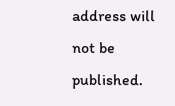address will not be published.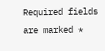Required fields are marked *